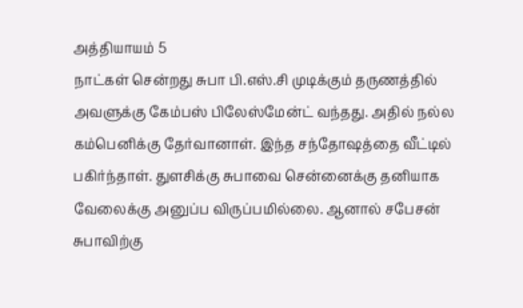அத்தியாயம் 5
நாட்கள் சென்றது சுபா பி.எஸ்.சி முடிக்கும் தருணத்தில் அவளுக்கு கேம்பஸ் பிலேஸ்மேன்ட் வந்தது. அதில் நல்ல கம்பெனிக்கு தேர்வானாள். இந்த சந்தோஷத்தை வீட்டில் பகிர்ந்தாள். துளசிக்கு சுபாவை சென்னைக்கு தனியாக வேலைக்கு அனுப்ப விருப்பமில்லை. ஆனால் சபேசன் சுபாவிற்கு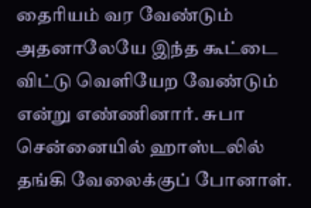தைரியம் வர வேண்டும் அதனாலேயே இந்த கூட்டை விட்டு வெளியேற வேண்டும் என்று எண்ணினார். சுபா சென்னையில் ஹாஸ்டலில் தங்கி வேலைக்குப் போனாள்.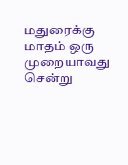மதுரைக்கு மாதம் ஒரு முறையாவது சென்று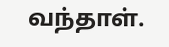வந்தாள்.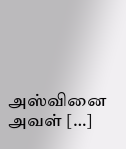அஸ்வினை அவள் […]